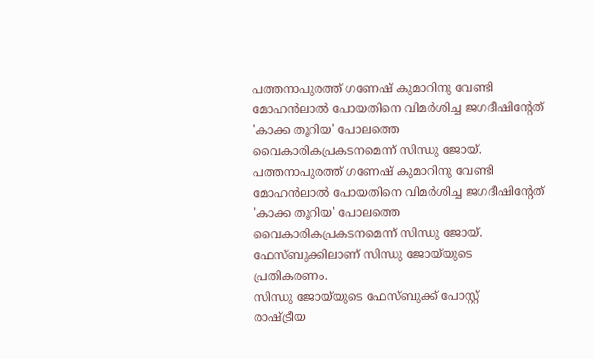പത്തനാപുരത്ത് ഗണേഷ് കുമാറിനു വേണ്ടി മോഹന്‍ലാല്‍ പോയതിനെ വിമര്‍ശിച്ച ജഗദീഷിന്റേത് 'കാക്ക തൂറിയ' പോലത്തെ വൈകാരികപ്രകടനമെന്ന് സിന്ധു ജോയ്.
പത്തനാപുരത്ത് ഗണേഷ് കുമാറിനു വേണ്ടി മോഹന്‍ലാല്‍ പോയതിനെ വിമര്‍ശിച്ച ജഗദീഷിന്റേത് 'കാക്ക തൂറിയ' പോലത്തെ വൈകാരികപ്രകടനമെന്ന് സിന്ധു ജോയ്. ഫേസ്ബുക്കിലാണ് സിന്ധു ജോയ്‍യുടെ പ്രതികരണം.
സിന്ധു ജോയ്‍യുടെ ഫേസ്ബുക്ക് പോസ്റ്റ്
രാഷ്‌ട്രീയ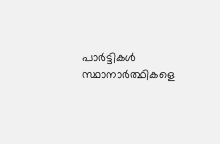പാര്‍ട്ടികള്‍ സ്ഥാനാര്‍ത്ഥികളെ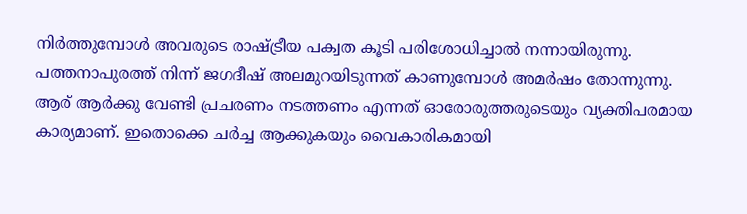നിര്‍ത്തുമ്പോള്‍ അവരുടെ രാഷ്‌ട്രീയ പക്വത കൂടി പരിശോധിച്ചാല്‍ നന്നായിരുന്നു. പത്തനാപുരത്ത് നിന്ന് ജഗദീഷ് അലമുറയിടുന്നത് കാണുമ്പോള്‍ അമര്‍ഷം തോന്നുന്നു. ആര് ആര്‍ക്കു വേണ്ടി പ്രചരണം നടത്തണം എന്നത് ഓരോരുത്തരുടെയും വ്യക്തിപരമായ കാര്യമാണ്. ഇതൊക്കെ ചര്‍ച്ച ആക്കുകയും വൈകാരികമായി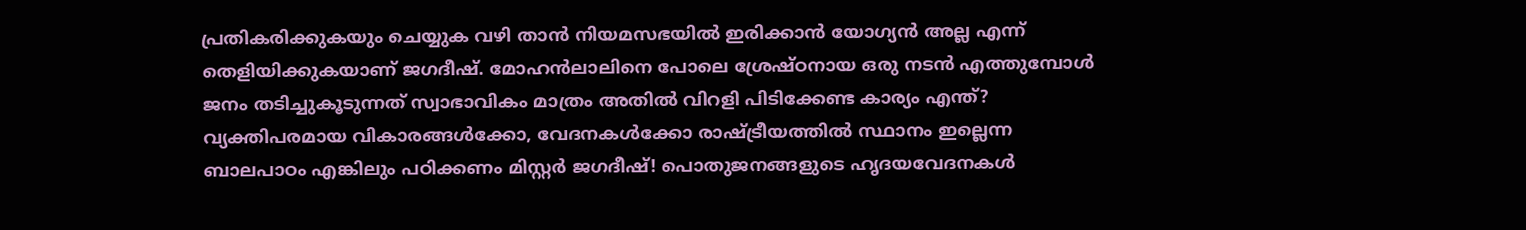പ്രതികരിക്കുകയും ചെയ്യുക വഴി താന്‍ നിയമസഭയില്‍ ഇരിക്കാന്‍ യോഗ്യന്‍ അല്ല എന്ന് തെളിയിക്കുകയാണ് ജഗദീഷ്. മോഹന്‍ലാലിനെ പോലെ ശ്രേഷ്‍ഠനായ ഒരു നടന്‍ എത്തുമ്പോള്‍ ജനം തടിച്ചുകൂടുന്നത് സ്വാഭാവികം മാത്രം അതില്‍ വിറളി പിടിക്കേണ്ട കാര്യം എന്ത്? വ്യക്തിപരമായ വികാരങ്ങള്‍ക്കോ, വേദനകള്‍ക്കോ രാഷ്‌ട്രീയത്തില്‍ സ്ഥാനം ഇല്ലെന്ന ബാലപാഠം എങ്കിലും പഠിക്കണം മിസ്റ്റര്‍ ജഗദീഷ്! പൊതുജനങ്ങളുടെ ഹൃദയവേദനകള്‍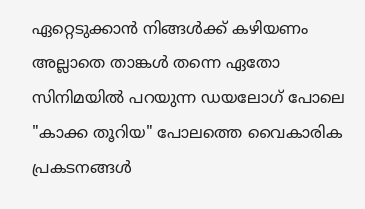ഏറ്റെടുക്കാന്‍ നിങ്ങള്‍ക്ക് കഴിയണം അല്ലാതെ താങ്കള്‍ തന്നെ ഏതോ സിനിമയില്‍ പറയുന്ന ഡയലോഗ് പോലെ "കാക്ക തൂറിയ" പോലത്തെ വൈകാരിക പ്രകടനങ്ങള്‍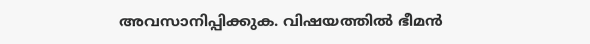അവസാനിപ്പിക്കുക. വിഷയത്തില്‍ ഭീമന്‍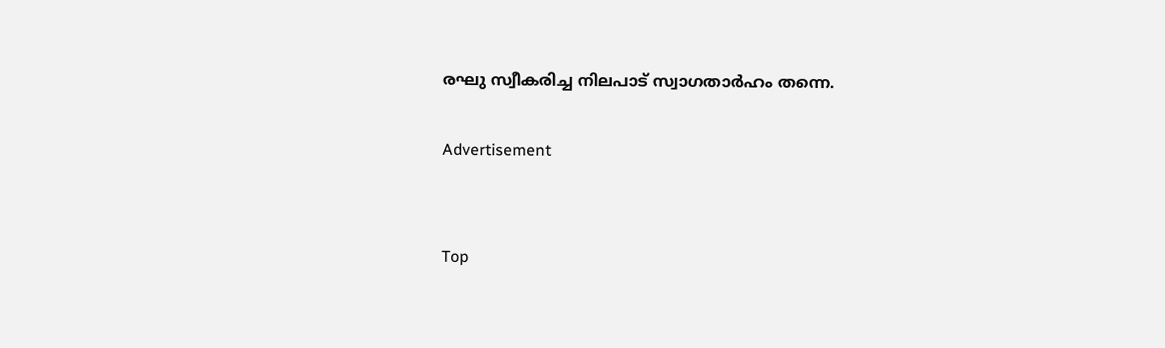രഘു സ്വീകരിച്ച നിലപാട് സ്വാഗതാര്‍ഹം തന്നെ.

Advertisement


Top